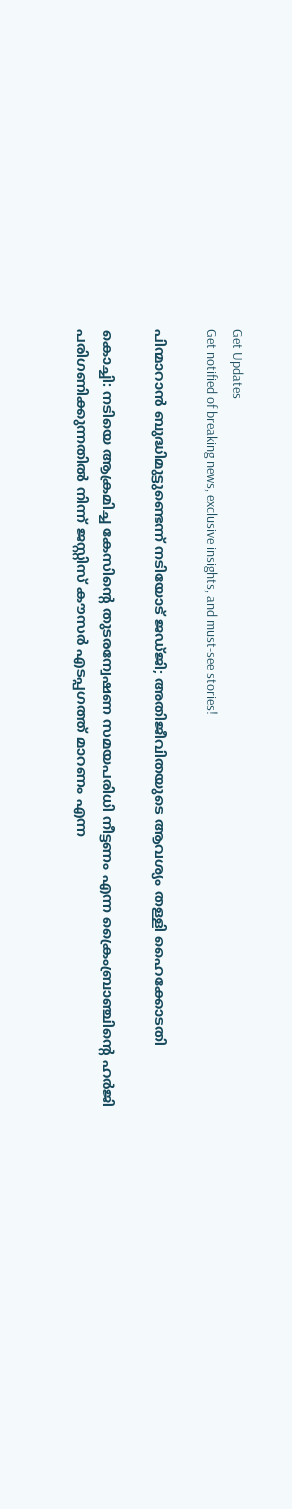Get Updates
Get notified of breaking news, exclusive insights, and must-see stories!

പിന്മാറാന്‍ ബുദ്ധിമുട്ടുണ്ടെന്ന് നടിയോട് ജഡ്ജി; അതിജീവിതയുടെ ആവശ്യം തള്ളി ഹൈക്കോടതി

കൊച്ചി: നടിയെ ആക്രമിച്ച കേസിന്റെ തുടരന്വേഷണ സമയപരിധി നീട്ടണം എന്ന ക്രൈംബ്രാഞ്ചിന്റെ ഹര്‍ജി പരിഗണിക്കുന്നതില്‍ നിന്ന് ജസ്റ്റിസ് കൗസര്‍ എടപ്പഗത്ത് മാറണം എന്ന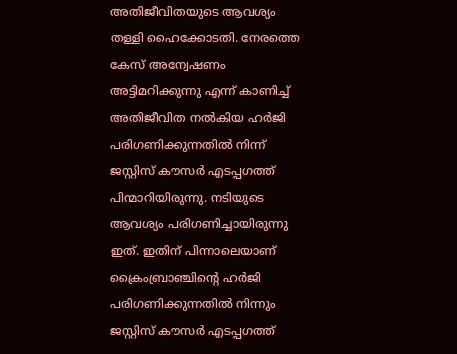അതിജീവിതയുടെ ആവശ്യം തള്ളി ഹൈക്കോടതി. നേരത്തെ കേസ് അന്വേഷണം അട്ടിമറിക്കുന്നു എന്ന് കാണിച്ച് അതിജീവിത നല്‍കിയ ഹര്‍ജി പരിഗണിക്കുന്നതില്‍ നിന്ന് ജസ്റ്റിസ് കൗസര്‍ എടപ്പഗത്ത് പിന്മാറിയിരുന്നു. നടിയുടെ ആവശ്യം പരിഗണിച്ചായിരുന്നു ഇത്. ഇതിന് പിന്നാലെയാണ് ക്രൈംബ്രാഞ്ചിന്റെ ഹര്‍ജി പരിഗണിക്കുന്നതില്‍ നിന്നും ജസ്റ്റിസ് കൗസര്‍ എടപ്പഗത്ത്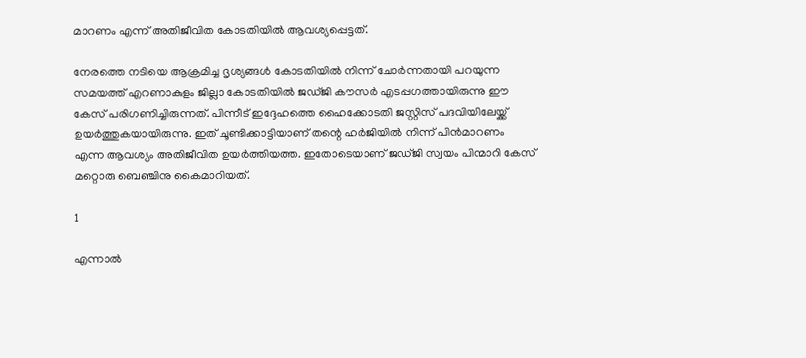മാറണം എന്ന് അതിജീവിത കോടതിയില്‍ ആവശ്യപ്പെട്ടത്.

നേരത്തെ നടിയെ ആക്രമിച്ച ദൃശ്യങ്ങള്‍ കോടതിയില്‍ നിന്ന് ചോര്‍ന്നതായി പറയുന്ന സമയത്ത് എറണാകുളം ജില്ലാ കോടതിയില്‍ ജഡ്ജി കൗസര്‍ എടപ്പഗത്തായിരുന്നു ഈ കേസ് പരിഗണിച്ചിരുന്നത്. പിന്നീട് ഇദ്ദേഹത്തെ ഹൈക്കോടതി ജസ്റ്റിസ് പദവിയിലേയ്ക്ക് ഉയര്‍ത്തുകയായിരുന്നു. ഇത് ചൂണ്ടിക്കാട്ടിയാണ് തന്റെ ഹര്‍ജിയില്‍ നിന്ന് പിന്‍മാറണം എന്ന ആവശ്യം അതിജീവിത ഉയര്‍ത്തിയത്ത. ഇതോടെയാണ് ജഡ്ജി സ്വയം പിന്മാറി കേസ് മറ്റൊരു ബെഞ്ചിനു കൈമാറിയത്.

1

എന്നാല്‍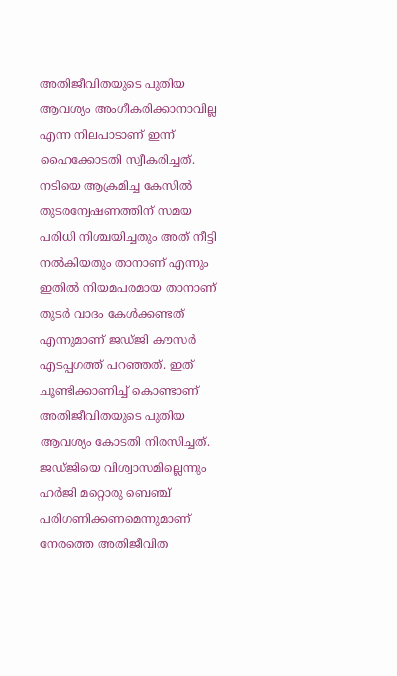അതിജീവിതയുടെ പുതിയ ആവശ്യം അംഗീകരിക്കാനാവില്ല എന്ന നിലപാടാണ് ഇന്ന് ഹൈക്കോടതി സ്വീകരിച്ചത്. നടിയെ ആക്രമിച്ച കേസില്‍ തുടരന്വേഷണത്തിന് സമയ പരിധി നിശ്ചയിച്ചതും അത് നീട്ടി നല്‍കിയതും താനാണ് എന്നും ഇതില്‍ നിയമപരമായ താനാണ് തുടര്‍ വാദം കേള്‍ക്കണ്ടത് എന്നുമാണ് ജഡ്ജി കൗസര്‍ എടപ്പഗത്ത് പറഞ്ഞത്. ഇത് ചൂണ്ടിക്കാണിച്ച് കൊണ്ടാണ് അതിജീവിതയുടെ പുതിയ ആവശ്യം കോടതി നിരസിച്ചത്. ജഡ്ജിയെ വിശ്വാസമില്ലെന്നും ഹര്‍ജി മറ്റൊരു ബെഞ്ച് പരിഗണിക്കണമെന്നുമാണ് നേരത്തെ അതിജീവിത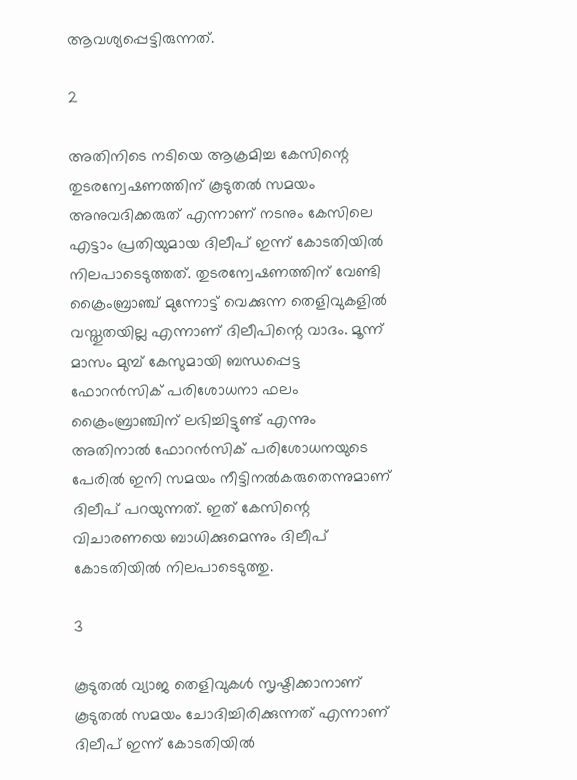ആവശ്യപ്പെട്ടിരുന്നത്.

2

അതിനിടെ നടിയെ ആക്രമിച്ച കേസിന്റെ തുടരന്വേഷണത്തിന് കൂടുതല്‍ സമയം അനുവദിക്കരുത് എന്നാണ് നടനും കേസിലെ എട്ടാം പ്രതിയുമായ ദിലീപ് ഇന്ന് കോടതിയില്‍ നിലപാടെടുത്തത്. തുടരന്വേഷണത്തിന് വേണ്ടി ക്രൈംബ്രാഞ്ച് മുന്നോട്ട് വെക്കുന്ന തെളിവുകളില്‍ വസ്തുതയില്ല എന്നാണ് ദിലീപിന്റെ വാദം. മൂന്ന് മാസം മുമ്പ് കേസുമായി ബന്ധപ്പെട്ട ഫോറന്‍സിക് പരിശോധനാ ഫലം ക്രൈംബ്രാഞ്ചിന് ലഭിച്ചിട്ടുണ്ട് എന്നും അതിനാല്‍ ഫോറന്‍സിക് പരിശോധനയുടെ പേരില്‍ ഇനി സമയം നീട്ടിനല്‍കരുതെന്നുമാണ് ദിലീപ് പറയുന്നത്. ഇത് കേസിന്റെ വിചാരണയെ ബാധിക്കുമെന്നും ദിലീപ് കോടതിയില്‍ നിലപാടെടുത്തു.

3

കൂടുതല്‍ വ്യാജ തെളിവുകള്‍ സൃഷ്ടിക്കാനാണ് കൂടുതല്‍ സമയം ചോദിച്ചിരിക്കുന്നത് എന്നാണ് ദിലീപ് ഇന്ന് കോടതിയില്‍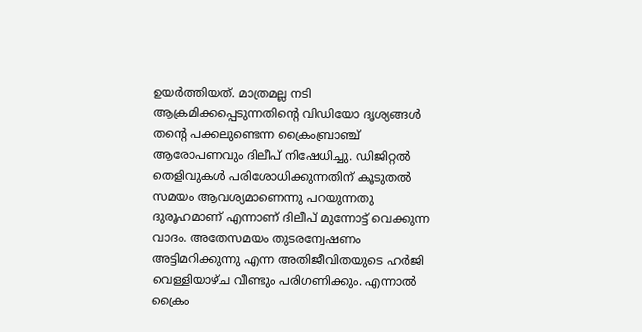ഉയര്‍ത്തിയത്. മാത്രമല്ല നടി ആക്രമിക്കപ്പെടുന്നതിന്റെ വിഡിയോ ദൃശ്യങ്ങള്‍ തന്റെ പക്കലുണ്ടെന്ന ക്രൈംബ്രാഞ്ച് ആരോപണവും ദിലീപ് നിഷേധിച്ചു. ഡിജിറ്റല്‍ തെളിവുകള്‍ പരിശോധിക്കുന്നതിന് കൂടുതല്‍ സമയം ആവശ്യമാണെന്നു പറയുന്നതു ദുരൂഹമാണ് എന്നാണ് ദിലീപ് മുന്നോട്ട് വെക്കുന്ന വാദം. അതേസമയം തുടരന്വേഷണം അട്ടിമറിക്കുന്നു എന്ന അതിജീവിതയുടെ ഹര്‍ജി വെള്ളിയാഴ്ച വീണ്ടും പരിഗണിക്കും. എന്നാല്‍ ക്രൈം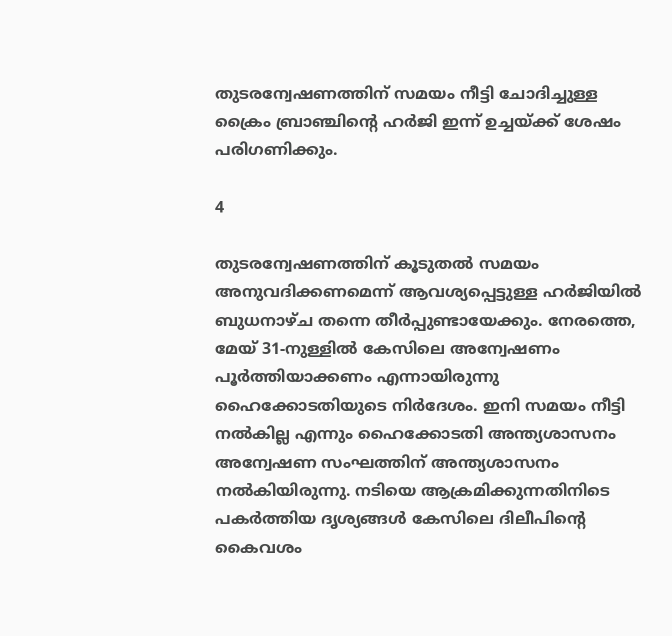തുടരന്വേഷണത്തിന് സമയം നീട്ടി ചോദിച്ചുള്ള ക്രൈം ബ്രാഞ്ചിന്റെ ഹര്‍ജി ഇന്ന് ഉച്ചയ്ക്ക് ശേഷം പരിഗണിക്കും.

4

തുടരന്വേഷണത്തിന് കൂടുതല്‍ സമയം അനുവദിക്കണമെന്ന് ആവശ്യപ്പെട്ടുള്ള ഹര്‍ജിയില്‍ ബുധനാഴ്ച തന്നെ തീര്‍പ്പുണ്ടായേക്കും. നേരത്തെ, മേയ് 31-നുള്ളില്‍ കേസിലെ അന്വേഷണം പൂര്‍ത്തിയാക്കണം എന്നായിരുന്നു ഹൈക്കോടതിയുടെ നിര്‍ദേശം. ഇനി സമയം നീട്ടി നല്‍കില്ല എന്നും ഹൈക്കോടതി അന്ത്യശാസനം അന്വേഷണ സംഘത്തിന് അന്ത്യശാസനം നല്‍കിയിരുന്നു. നടിയെ ആക്രമിക്കുന്നതിനിടെ പകര്‍ത്തിയ ദൃശ്യങ്ങള്‍ കേസിലെ ദിലീപിന്റെ കൈവശം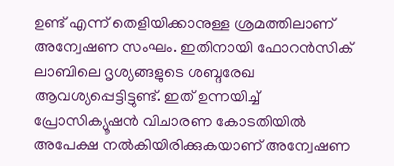ഉണ്ട് എന്ന് തെളിയിക്കാനുള്ള ശ്രമത്തിലാണ് അന്വേഷണ സംഘം. ഇതിനായി ഫോറന്‍സിക് ലാബിലെ ദൃശ്യങ്ങളുടെ ശബ്ദരേഖ ആവശ്യപ്പെട്ടിട്ടുണ്ട്. ഇത് ഉന്നയിച്ച് പ്രോസിക്യൂഷന്‍ വിചാരണ കോടതിയില്‍ അപേക്ഷ നല്‍കിയിരിക്കുകയാണ് അന്വേഷണ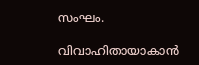സംഘം.

വിവാഹിതായാകാന്‍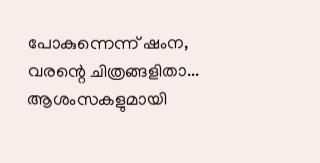പോകുന്നെന്ന് ഷംന, വരന്റെ ചിത്രങ്ങളിതാ... ആശംസകളുമായി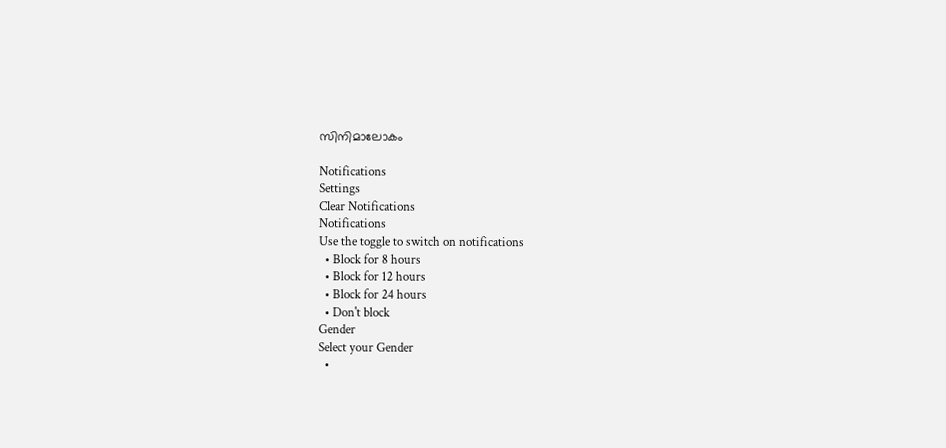സിനിമാലോകം

Notifications
Settings
Clear Notifications
Notifications
Use the toggle to switch on notifications
  • Block for 8 hours
  • Block for 12 hours
  • Block for 24 hours
  • Don't block
Gender
Select your Gender
  •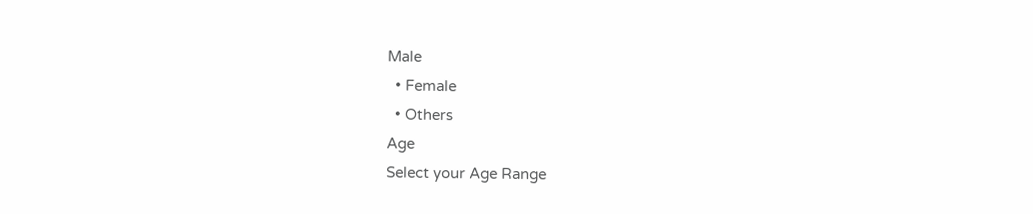Male
  • Female
  • Others
Age
Select your Age Range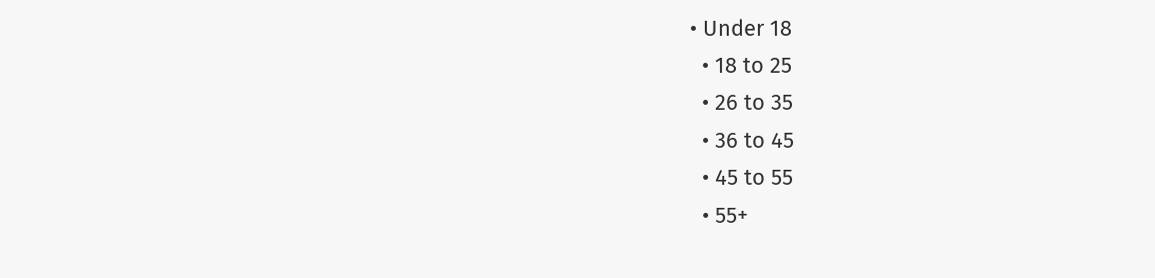• Under 18
  • 18 to 25
  • 26 to 35
  • 36 to 45
  • 45 to 55
  • 55+